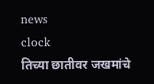news
clock
तिच्या छातीवर जखमांचे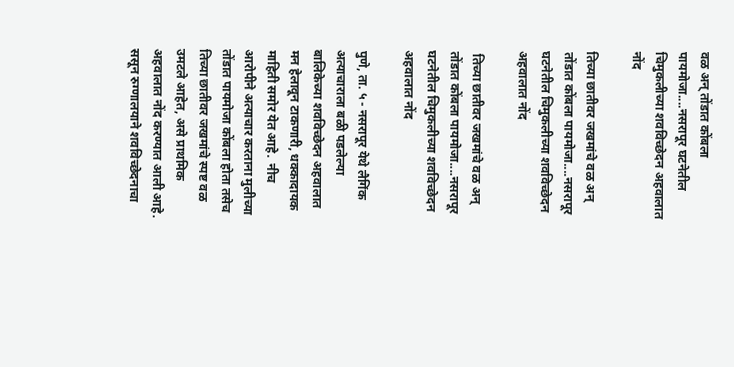वळ अन् तोंडात कोंबला पायमोजा....नसरापूर घटनेतील चिमुकलीच्या शवविच्छेदन अहवालात नोंद

तिच्या छातीवर जखमांचे वळ अन् तोंडात कोंबला पायमोजा....नसरापूर घटनेतील चिमुकलीच्या शवविच्छेदन अहवालात नोंद

 तिच्या छातीवर जखमांचे वळ अन् तोंडात कोंबला पायमोजा....नसरापूर घटनेतील चिमुकलीच्या शवविच्छेदन अहवालात नोंद

पुणे, ता. ५ - नसरापूर येथे लैगिंक अत्याचाराला बळी पडलेल्या बालिकेच्या शवविच्छेदन अहवालात मन हेलावून टाकणारी, धक्कादायक माहिती समोर येत आहे.  नीच आरोपीने अत्याचार करताना मुलीच्या तोंडात पायमोजा कोंबला होता तसेच तिच्या छातीवर जखमांचे स्पष्ट वळ उमटले आहेत, असे प्राथमिक अहवालात नोंद करण्यात आली आहे. ससून रुग्णालयाने शवविच्छेदनाचा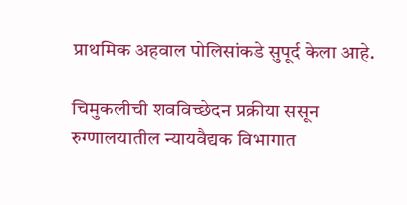प्राथमिक अहवाल पोलिसांकडे सुपूर्द केला आहे.

चिमुकलीची शवविच्छेदन प्रक्रीया ससून रुग्णालयातील न्यायवैद्यक विभागात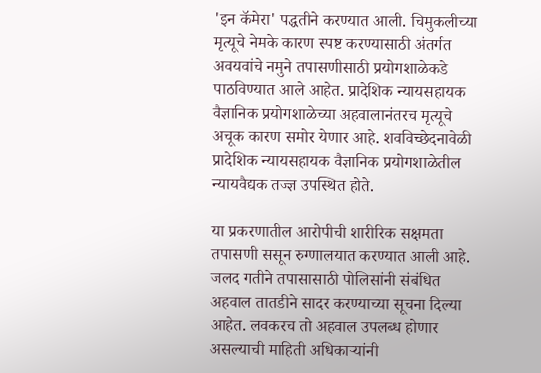'इन कॅमेरा' पद्धतीने करण्यात आली. चिमुकलीच्या मृत्यूचे नेमके कारण स्पष्ट करण्यासाठी अंतर्गत अवयवांचे नमुने तपासणीसाठी प्रयोगशाळेकडे पाठविण्यात आले आहेत. प्रादेशिक न्यायसहायक वैज्ञानिक प्रयोगशाळेच्या अहवालानंतरच मृत्यूचे अचूक कारण समोर येणार आहे. शवविच्छेदनावेळी प्रादेशिक न्यायसहायक वैज्ञानिक प्रयोगशाळेतील न्यायवैद्यक तज्ज्ञ उपस्थित होते.

या प्रकरणातील आरोपीची शारीरिक सक्षमता तपासणी ससून रुग्णालयात करण्यात आली आहे. जलद गतीने तपासासाठी पोलिसांनी संबंधित अहवाल तातडीने सादर करण्याच्या सूचना दिल्या आहेत. लवकरच तो अहवाल उपलब्ध होणार असल्याची माहिती अधिकाऱ्यांनी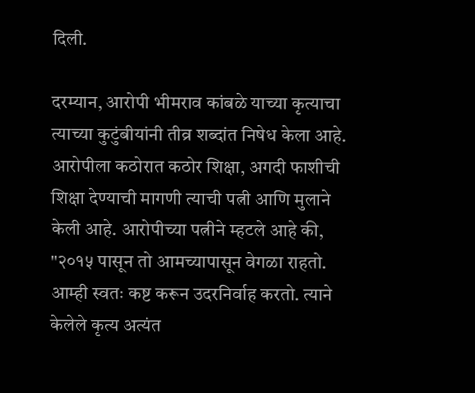दिली.

दरम्यान, आरोपी भीमराव कांबळे याच्या कृत्याचा त्याच्या कुटुंबीयांनी तीव्र शब्दांत निषेध केला आहे. आरोपीला कठोरात कठोर शिक्षा, अगदी फाशीची शिक्षा देण्याची मागणी त्याची पत्नी आणि मुलाने केली आहे. आरोपीच्या पत्नीने म्हटले आहे की, "२०१५ पासून तो आमच्यापासून वेगळा राहतो. आम्ही स्वतः कष्ट करून उदरनिर्वाह करतो. त्याने केलेले कृत्य अत्यंत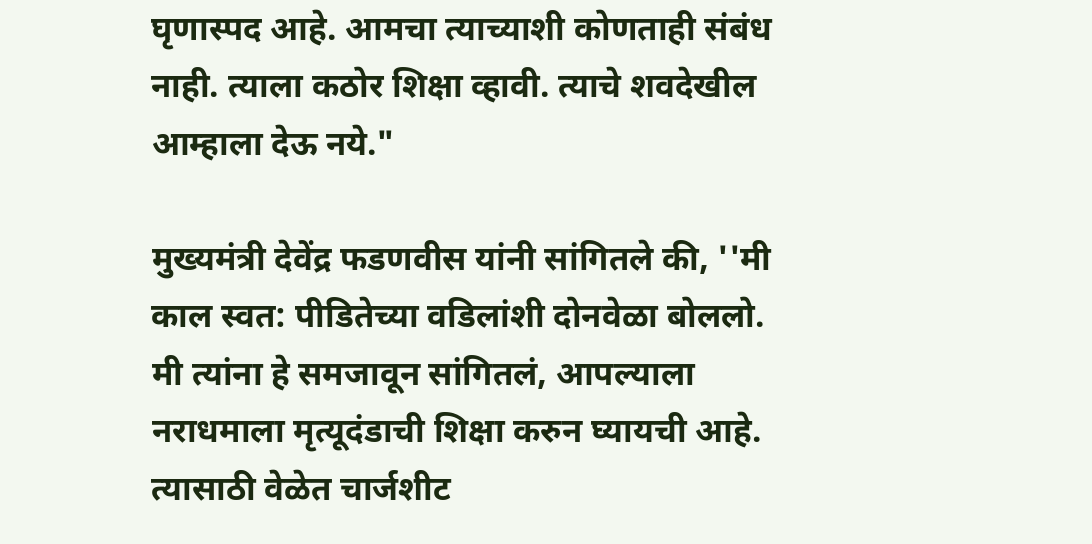घृणास्पद आहे. आमचा त्याच्याशी कोणताही संबंध नाही. त्याला कठोर शिक्षा व्हावी. त्याचे शवदेखील आम्हाला देऊ नये."

मुख्यमंत्री देवेंद्र फडणवीस यांनी सांगितले की, ''मी काल स्वत: पीडितेच्या वडिलांशी दोनवेळा बोललो. मी त्यांना हे समजावून सांगितलं, आपल्याला नराधमाला मृत्यूदंडाची शिक्षा करुन घ्यायची आहे. त्यासाठी वेळेत चार्जशीट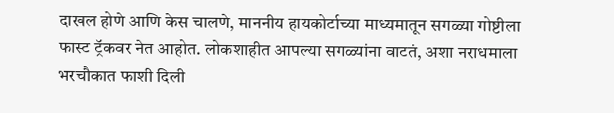दाखल होणे आणि केस चालणे, माननीय हायकोर्टाच्या माध्यमातून सगळ्या गोष्टीला फास्ट ट्रॅकवर नेत आहोत. लोकशाहीत आपल्या सगळ्यांना वाटतं, अशा नराधमाला भरचौकात फाशी दिली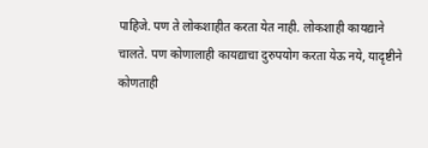पाहिजे. पण ते लोकशाहीत करता येत नाही. लोकशाही कायद्याने चालते. पण कोणालाही कायद्याचा दुरुपयोग करता येऊ नये, यादृष्टीने कोणताही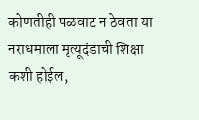कोणतीही पळवाट न ठेवता या नराधमाला मृत्यूदंडाची शिक्षा कशी होईल,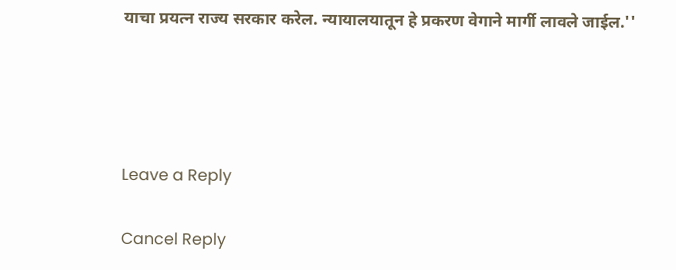याचा प्रयत्न राज्य सरकार करेल. न्यायालयातून हे प्रकरण वेगाने मार्गी लावले जाईल.''




Leave a Reply

Cancel Reply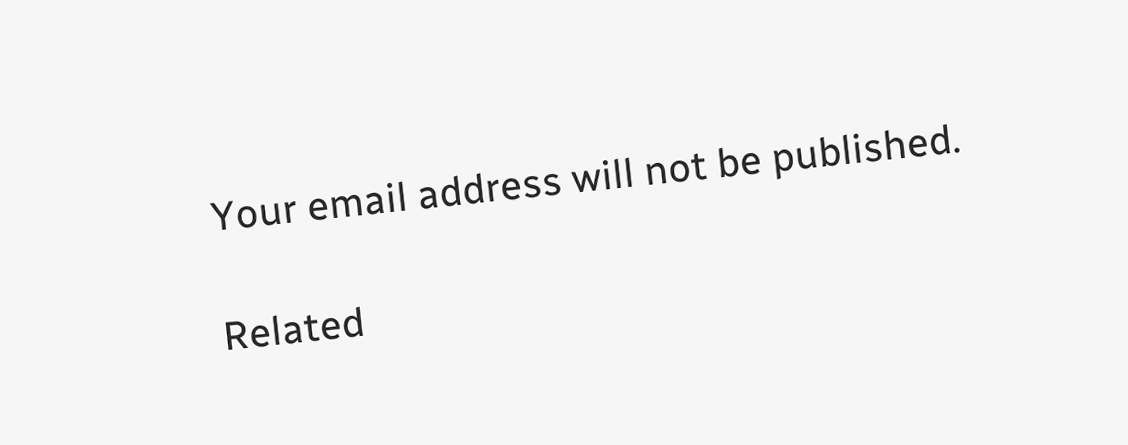Your email address will not be published.

Related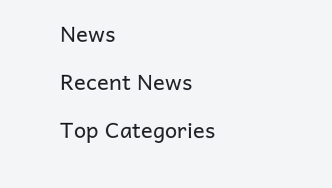News

Recent News

Top Categories